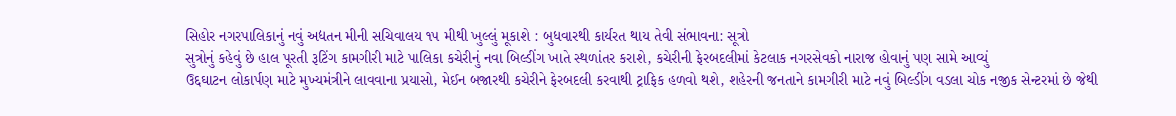સિહોર નગરપાલિકાનું નવું અદ્યતન મીની સચિવાલય ૧૫ મીથી ખુલ્લું મૂકાશે : બુધવારથી કાર્યરત થાય તેવી સંભાવના: સૂત્રો
સુત્રોનું કહેવું છે હાલ પૂરતી રૂટિંગ કામગીરી માટે પાલિકા કચેરીનું નવા બિલ્ડીંગ ખાતે સ્થળાંતર કરાશે, કચેરીની ફેરબદલીમાં કેટલાક નગરસેવકો નારાજ હોવાનું પણ સામે આવ્યું
ઉદ્દઘાટન લોકાર્પણ માટે મુખ્યમંત્રીને લાવવાના પ્રયાસો, મેઈન બજારથી કચેરીને ફેરબદલી કરવાથી ટ્રાફિક હળવો થશે, શહેરની જનતાને કામગીરી માટે નવું બિલ્ડીંગ વડલા ચોક નજીક સેન્ટરમાં છે જેથી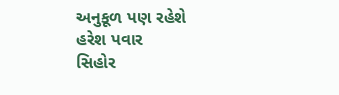અનુકૂળ પણ રહેશે
હરેશ પવાર
સિહોર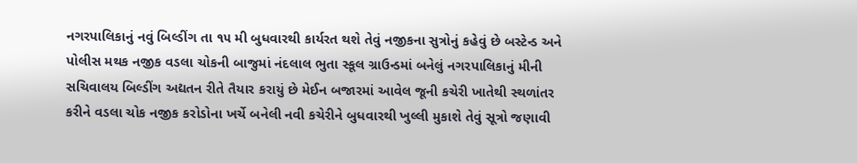નગરપાલિકાનું નવું બિલ્ડીંગ તા ૧૫ મી બુધવારથી કાર્યરત થશે તેવું નજીકના સુત્રોનું કહેવું છે બસ્ટેન્ડ અને પોલીસ મથક નજીક વડલા ચોકની બાજુમાં નંદલાલ ભુતા સ્કૂલ ગ્રાઉન્ડમાં બનેલું નગરપાલિકાનું મીની સચિવાલય બિલ્ડીંગ અદ્યતન રીતે તૈયાર કરાયું છે મેઈન બજારમાં આવેલ જૂની કચેરી ખાતેથી સ્થળાંતર કરીને વડલા ચોક નજીક કરોડોના ખર્ચે બનેલી નવી કચેરીને બુધવારથી ખુલ્લી મુકાશે તેવું સૂત્રો જણાવી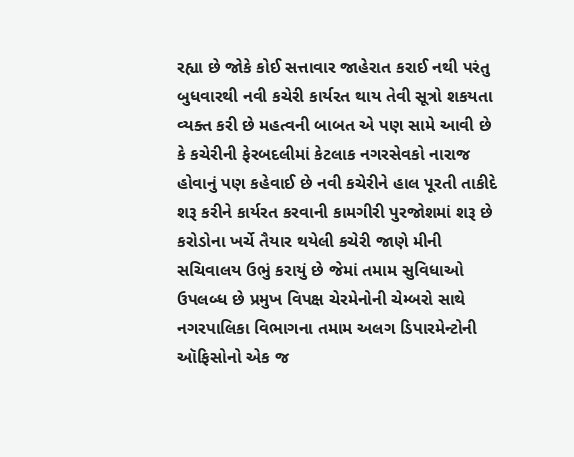રહ્યા છે જોકે કોઈ સત્તાવાર જાહેરાત કરાઈ નથી પરંતુ બુધવારથી નવી કચેરી કાર્યરત થાય તેવી સૂત્રો શકયતા વ્યક્ત કરી છે મહત્વની બાબત એ પણ સામે આવી છે કે કચેરીની ફેરબદલીમાં કેટલાક નગરસેવકો નારાજ હોવાનું પણ કહેવાઈ છે નવી કચેરીને હાલ પૂરતી તાકીદે શરૂ કરીને કાર્યરત કરવાની કામગીરી પુરજોશમાં શરૂ છે કરોડોના ખર્ચે તૈયાર થયેલી કચેરી જાણે મીની સચિવાલય ઉભું કરાયું છે જેમાં તમામ સુવિધાઓ ઉપલબ્ધ છે પ્રમુખ વિપક્ષ ચેરમેનોની ચેમ્બરો સાથે નગરપાલિકા વિભાગના તમામ અલગ ડિપારમેન્ટોની ઑફિસોનો એક જ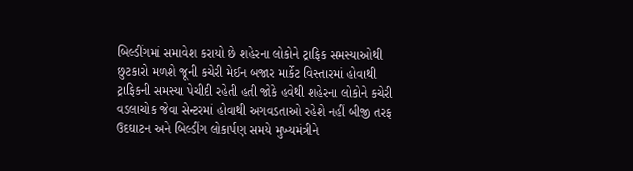બિલ્ડીંગમાં સમાવેશ કરાયો છે શહેરના લોકોને ટ્રાફિક સમસ્યાઓથી છુટકારો મળશે જૂની કચેરી મેઈન બજાર માર્કેટ વિસ્તારમાં હોવાથી ટ્રાફિકની સમસ્યા પેચીદી રહેતી હતી જોકે હવેથી શહેરના લોકોને કચેરી વડલાચોક જેવા સેન્ટરમાં હોવાથી અગવડતાઓ રહેશે નહીં બીજી તરફ ઉદઘાટન અને બિલ્ડીંગ લોકાર્પણ સમયે મુખ્યમંત્રીને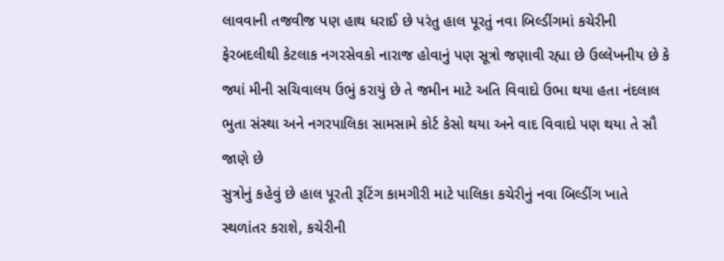લાવવાની તજવીજ પણ હાથ ધરાઈ છે પરંતુ હાલ પૂરતું નવા બિલ્ડીંગમાં કચેરીની ફેરબદલીથી કેટલાક નગરસેવકો નારાજ હોવાનું પણ સૂત્રો જણાવી રહ્યા છે ઉલ્લેખનીય છે કે જ્યાં મીની સચિવાલય ઉભું કરાયું છે તે જમીન માટે અતિ વિવાદો ઉભા થયા હતા નંદલાલ ભુતા સંસ્થા અને નગરપાલિકા સામસામે કોર્ટ કેસો થયા અને વાદ વિવાદો પણ થયા તે સૌ જાણે છે
સુત્રોનું કહેવું છે હાલ પૂરતી રૂટિંગ કામગીરી માટે પાલિકા કચેરીનું નવા બિલ્ડીંગ ખાતે સ્થળાંતર કરાશે, કચેરીની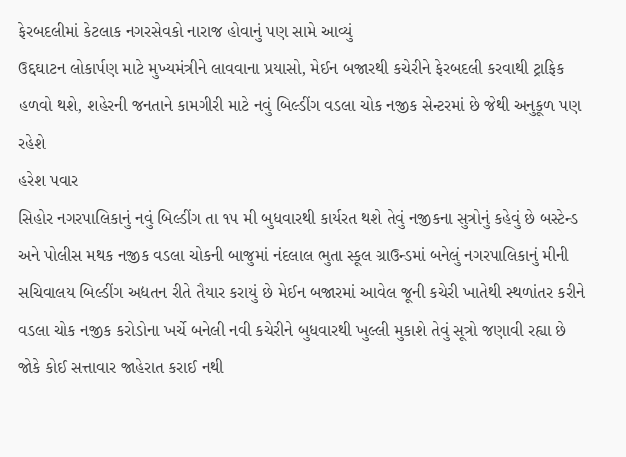ફેરબદલીમાં કેટલાક નગરસેવકો નારાજ હોવાનું પણ સામે આવ્યું
ઉદ્દઘાટન લોકાર્પણ માટે મુખ્યમંત્રીને લાવવાના પ્રયાસો, મેઈન બજારથી કચેરીને ફેરબદલી કરવાથી ટ્રાફિક હળવો થશે, શહેરની જનતાને કામગીરી માટે નવું બિલ્ડીંગ વડલા ચોક નજીક સેન્ટરમાં છે જેથી અનુકૂળ પણ રહેશે
હરેશ પવાર
સિહોર નગરપાલિકાનું નવું બિલ્ડીંગ તા ૧૫ મી બુધવારથી કાર્યરત થશે તેવું નજીકના સુત્રોનું કહેવું છે બસ્ટેન્ડ અને પોલીસ મથક નજીક વડલા ચોકની બાજુમાં નંદલાલ ભુતા સ્કૂલ ગ્રાઉન્ડમાં બનેલું નગરપાલિકાનું મીની સચિવાલય બિલ્ડીંગ અદ્યતન રીતે તૈયાર કરાયું છે મેઈન બજારમાં આવેલ જૂની કચેરી ખાતેથી સ્થળાંતર કરીને વડલા ચોક નજીક કરોડોના ખર્ચે બનેલી નવી કચેરીને બુધવારથી ખુલ્લી મુકાશે તેવું સૂત્રો જણાવી રહ્યા છે જોકે કોઈ સત્તાવાર જાહેરાત કરાઈ નથી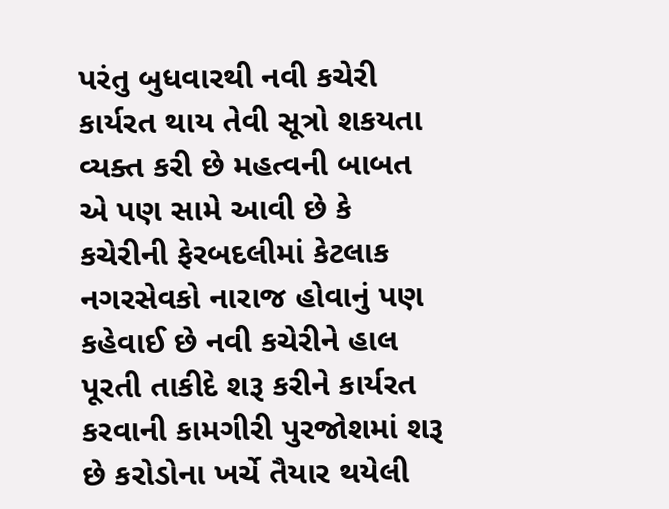પરંતુ બુધવારથી નવી કચેરી કાર્યરત થાય તેવી સૂત્રો શકયતા વ્યક્ત કરી છે મહત્વની બાબત એ પણ સામે આવી છે કે કચેરીની ફેરબદલીમાં કેટલાક નગરસેવકો નારાજ હોવાનું પણ કહેવાઈ છે નવી કચેરીને હાલ પૂરતી તાકીદે શરૂ કરીને કાર્યરત કરવાની કામગીરી પુરજોશમાં શરૂ છે કરોડોના ખર્ચે તૈયાર થયેલી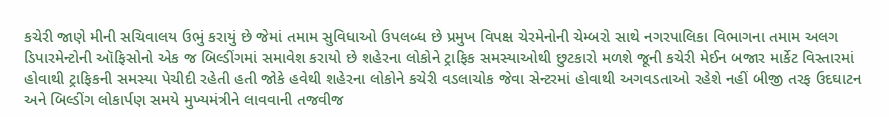કચેરી જાણે મીની સચિવાલય ઉભું કરાયું છે જેમાં તમામ સુવિધાઓ ઉપલબ્ધ છે પ્રમુખ વિપક્ષ ચેરમેનોની ચેમ્બરો સાથે નગરપાલિકા વિભાગના તમામ અલગ ડિપારમેન્ટોની ઑફિસોનો એક જ બિલ્ડીંગમાં સમાવેશ કરાયો છે શહેરના લોકોને ટ્રાફિક સમસ્યાઓથી છુટકારો મળશે જૂની કચેરી મેઈન બજાર માર્કેટ વિસ્તારમાં હોવાથી ટ્રાફિકની સમસ્યા પેચીદી રહેતી હતી જોકે હવેથી શહેરના લોકોને કચેરી વડલાચોક જેવા સેન્ટરમાં હોવાથી અગવડતાઓ રહેશે નહીં બીજી તરફ ઉદઘાટન અને બિલ્ડીંગ લોકાર્પણ સમયે મુખ્યમંત્રીને લાવવાની તજવીજ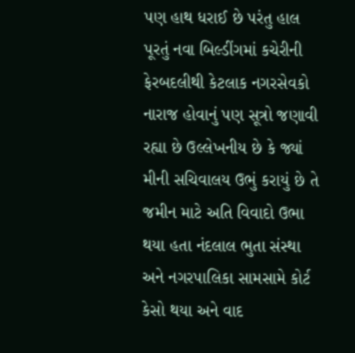પણ હાથ ધરાઈ છે પરંતુ હાલ પૂરતું નવા બિલ્ડીંગમાં કચેરીની ફેરબદલીથી કેટલાક નગરસેવકો નારાજ હોવાનું પણ સૂત્રો જણાવી રહ્યા છે ઉલ્લેખનીય છે કે જ્યાં મીની સચિવાલય ઉભું કરાયું છે તે જમીન માટે અતિ વિવાદો ઉભા થયા હતા નંદલાલ ભુતા સંસ્થા અને નગરપાલિકા સામસામે કોર્ટ કેસો થયા અને વાદ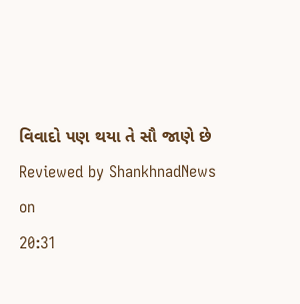વિવાદો પણ થયા તે સૌ જાણે છે
Reviewed by ShankhnadNews
on
20:31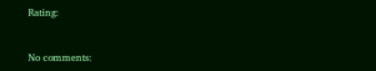Rating:


No comments: